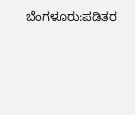ಬೆಂಗಳೂರು:ಪಡಿತರ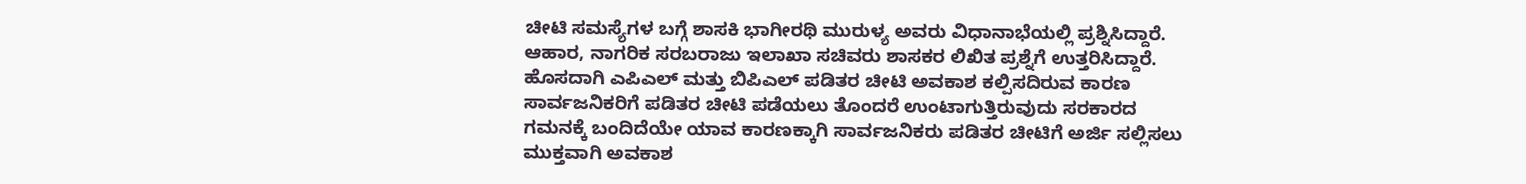ಚೀಟಿ ಸಮಸ್ಯೆಗಳ ಬಗ್ಗೆ ಶಾಸಕಿ ಭಾಗೀರಥಿ ಮುರುಳ್ಯ ಅವರು ವಿಧಾನಾಭೆಯಲ್ಲಿ ಪ್ರಶ್ನಿಸಿದ್ದಾರೆ. ಆಹಾರ, ನಾಗರಿಕ ಸರಬರಾಜು ಇಲಾಖಾ ಸಚಿವರು ಶಾಸಕರ ಲಿಖಿತ ಪ್ರಶ್ನೆಗೆ ಉತ್ತರಿಸಿದ್ದಾರೆ. ಹೊಸದಾಗಿ ಎಪಿಎಲ್ ಮತ್ತು ಬಿಪಿಎಲ್ ಪಡಿತರ ಚೀಟಿ ಅವಕಾಶ ಕಲ್ಪಿಸದಿರುವ ಕಾರಣ ಸಾರ್ವಜನಿಕರಿಗೆ ಪಡಿತರ ಚೀಟಿ ಪಡೆಯಲು ತೊಂದರೆ ಉಂಟಾಗುತ್ತಿರುವುದು ಸರಕಾರದ ಗಮನಕ್ಕೆ ಬಂದಿದೆಯೇ ಯಾವ ಕಾರಣಕ್ಕಾಗಿ ಸಾರ್ವಜನಿಕರು ಪಡಿತರ ಚೀಟಿಗೆ ಅರ್ಜಿ ಸಲ್ಲಿಸಲು ಮುಕ್ತವಾಗಿ ಅವಕಾಶ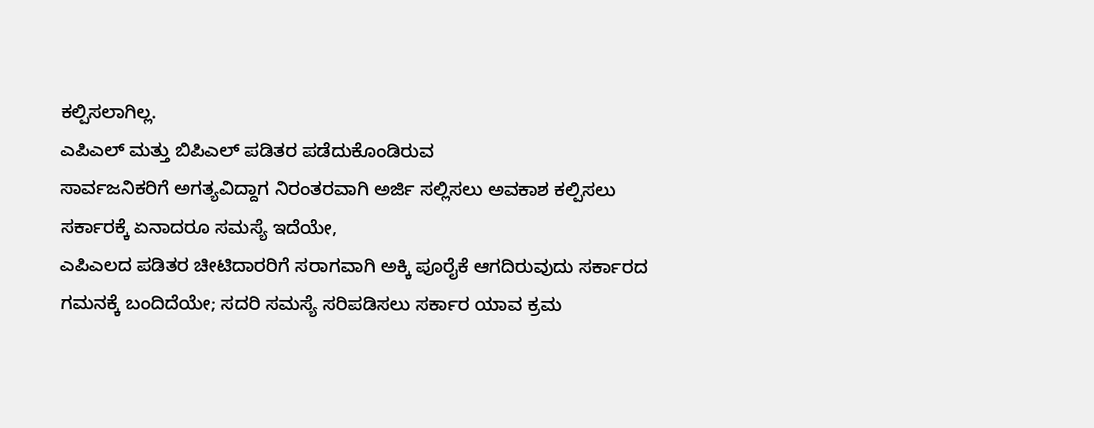ಕಲ್ಪಿಸಲಾಗಿಲ್ಲ.
ಎಪಿಎಲ್ ಮತ್ತು ಬಿಪಿಎಲ್ ಪಡಿತರ ಪಡೆದುಕೊಂಡಿರುವ
ಸಾರ್ವಜನಿಕರಿಗೆ ಅಗತ್ಯವಿದ್ದಾಗ ನಿರಂತರವಾಗಿ ಅರ್ಜಿ ಸಲ್ಲಿಸಲು ಅವಕಾಶ ಕಲ್ಪಿಸಲು ಸರ್ಕಾರಕ್ಕೆ ಏನಾದರೂ ಸಮಸ್ಯೆ ಇದೆಯೇ,
ಎಪಿಎಲದ ಪಡಿತರ ಚೀಟಿದಾರರಿಗೆ ಸರಾಗವಾಗಿ ಅಕ್ಕಿ ಪೂರೈಕೆ ಆಗದಿರುವುದು ಸರ್ಕಾರದ ಗಮನಕ್ಕೆ ಬಂದಿದೆಯೇ; ಸದರಿ ಸಮಸ್ಯೆ ಸರಿಪಡಿಸಲು ಸರ್ಕಾರ ಯಾವ ಕ್ರಮ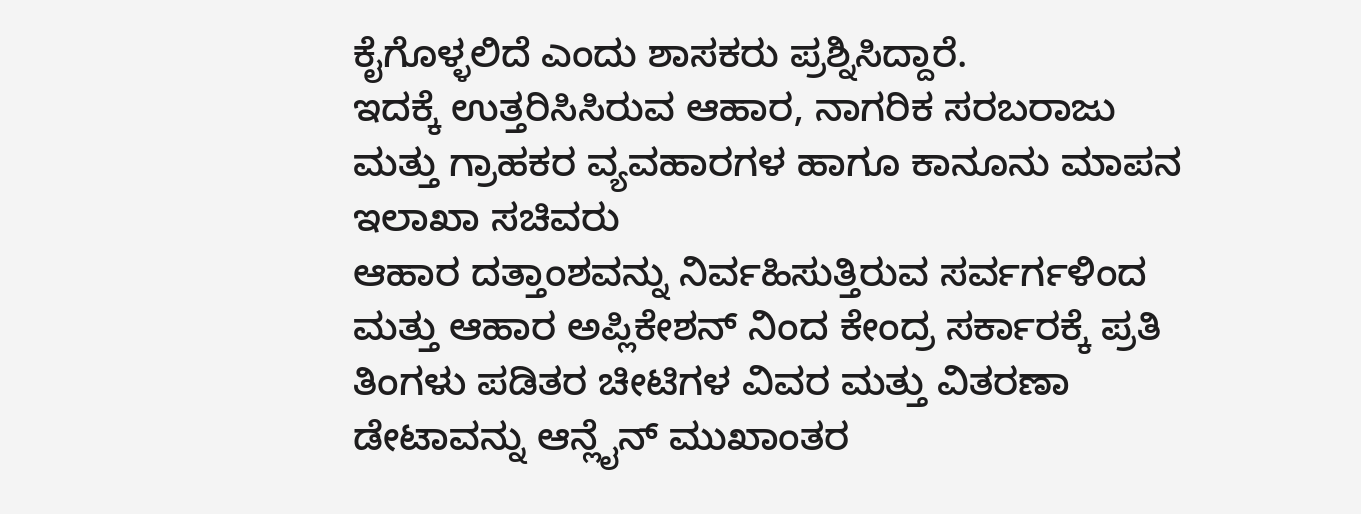ಕೈಗೊಳ್ಳಲಿದೆ ಎಂದು ಶಾಸಕರು ಪ್ರಶ್ನಿಸಿದ್ದಾರೆ.
ಇದಕ್ಕೆ ಉತ್ತರಿಸಿಸಿರುವ ಆಹಾರ, ನಾಗರಿಕ ಸರಬರಾಜು ಮತ್ತು ಗ್ರಾಹಕರ ವ್ಯವಹಾರಗಳ ಹಾಗೂ ಕಾನೂನು ಮಾಪನ ಇಲಾಖಾ ಸಚಿವರು
ಆಹಾರ ದತ್ತಾಂಶವನ್ನು ನಿರ್ವಹಿಸುತ್ತಿರುವ ಸರ್ವರ್ಗಳಿಂದ ಮತ್ತು ಆಹಾರ ಅಪ್ಲಿಕೇಶನ್ ನಿಂದ ಕೇಂದ್ರ ಸರ್ಕಾರಕ್ಕೆ ಪ್ರತಿ ತಿಂಗಳು ಪಡಿತರ ಚೀಟಿಗಳ ವಿವರ ಮತ್ತು ವಿತರಣಾ ಡೇಟಾವನ್ನು ಆನ್ಲೈನ್ ಮುಖಾಂತರ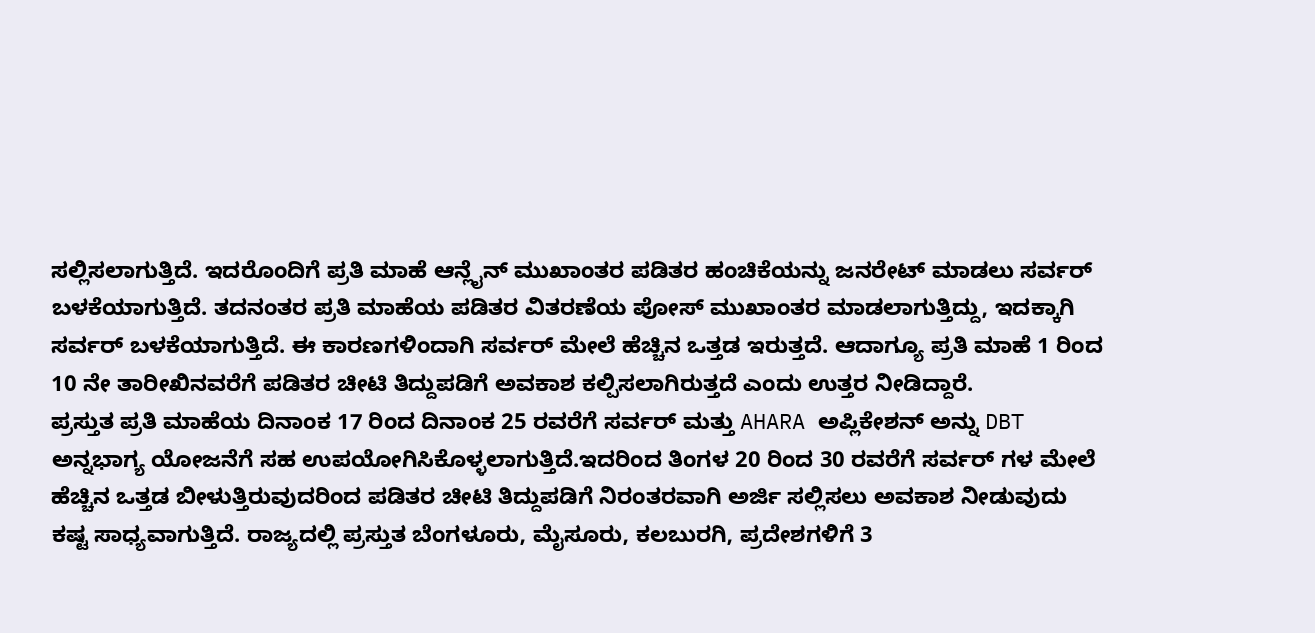ಸಲ್ಲಿಸಲಾಗುತ್ತಿದೆ. ಇದರೊಂದಿಗೆ ಪ್ರತಿ ಮಾಹೆ ಆನ್ಲೈನ್ ಮುಖಾಂತರ ಪಡಿತರ ಹಂಚಿಕೆಯನ್ನು ಜನರೇಟ್ ಮಾಡಲು ಸರ್ವರ್ ಬಳಕೆಯಾಗುತ್ತಿದೆ. ತದನಂತರ ಪ್ರತಿ ಮಾಹೆಯ ಪಡಿತರ ವಿತರಣೆಯ ಪೋಸ್ ಮುಖಾಂತರ ಮಾಡಲಾಗುತ್ತಿದ್ದು, ಇದಕ್ಕಾಗಿ ಸರ್ವರ್ ಬಳಕೆಯಾಗುತ್ತಿದೆ. ಈ ಕಾರಣಗಳಿಂದಾಗಿ ಸರ್ವರ್ ಮೇಲೆ ಹೆಚ್ಚಿನ ಒತ್ತಡ ಇರುತ್ತದೆ. ಆದಾಗ್ಯೂ ಪ್ರತಿ ಮಾಹೆ 1 ರಿಂದ 10 ನೇ ತಾರೀಖಿನವರೆಗೆ ಪಡಿತರ ಚೀಟಿ ತಿದ್ದುಪಡಿಗೆ ಅವಕಾಶ ಕಲ್ಪಿಸಲಾಗಿರುತ್ತದೆ ಎಂದು ಉತ್ತರ ನೀಡಿದ್ದಾರೆ.
ಪ್ರಸ್ತುತ ಪ್ರತಿ ಮಾಹೆಯ ದಿನಾಂಕ 17 ರಿಂದ ದಿನಾಂಕ 25 ರವರೆಗೆ ಸರ್ವರ್ ಮತ್ತು AHARA ಅಪ್ಲಿಕೇಶನ್ ಅನ್ನು DBT ಅನ್ನಭಾಗ್ಯ ಯೋಜನೆಗೆ ಸಹ ಉಪಯೋಗಿಸಿಕೊಳ್ಳಲಾಗುತ್ತಿದೆ.ಇದರಿಂದ ತಿಂಗಳ 20 ರಿಂದ 30 ರವರೆಗೆ ಸರ್ವರ್ ಗಳ ಮೇಲೆ ಹೆಚ್ಚಿನ ಒತ್ತಡ ಬೀಳುತ್ತಿರುವುದರಿಂದ ಪಡಿತರ ಚೀಟಿ ತಿದ್ದುಪಡಿಗೆ ನಿರಂತರವಾಗಿ ಅರ್ಜಿ ಸಲ್ಲಿಸಲು ಅವಕಾಶ ನೀಡುವುದು ಕಷ್ಟ ಸಾಧ್ಯವಾಗುತ್ತಿದೆ. ರಾಜ್ಯದಲ್ಲಿ ಪ್ರಸ್ತುತ ಬೆಂಗಳೂರು, ಮೈಸೂರು, ಕಲಬುರಗಿ, ಪ್ರದೇಶಗಳಿಗೆ 3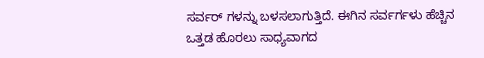ಸರ್ವರ್ ಗಳನ್ನು ಬಳಸಲಾಗುತ್ತಿದೆ. ಈಗಿನ ಸರ್ವರ್ಗಳು ಹೆಚ್ಚಿನ ಒತ್ತಡ ಹೊರಲು ಸಾಧ್ಯವಾಗದ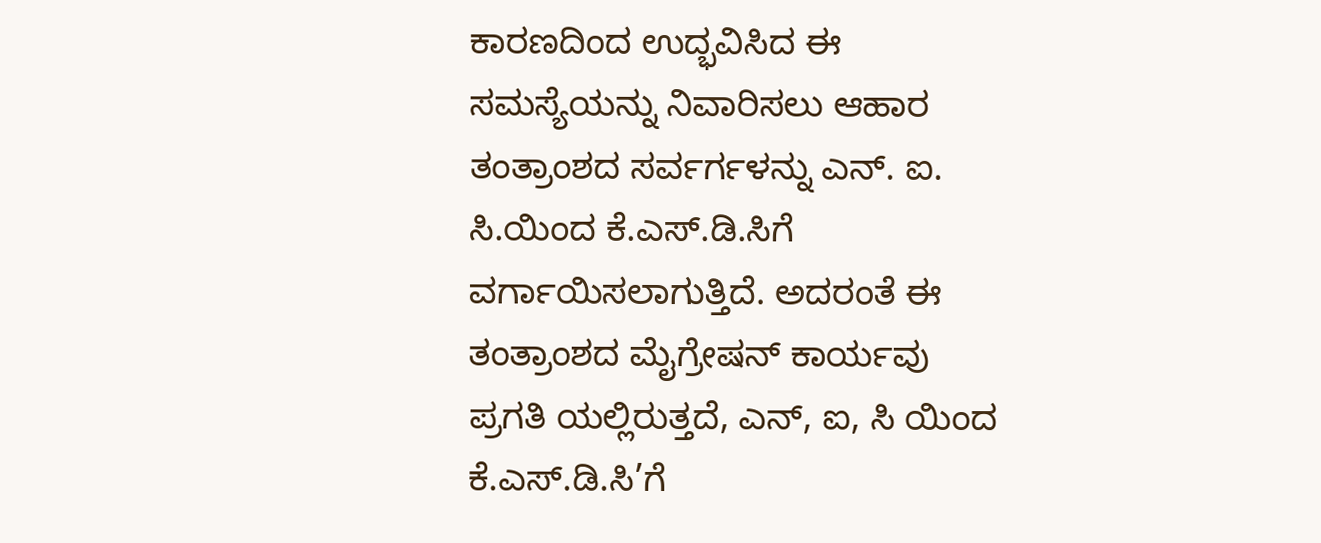ಕಾರಣದಿಂದ ಉದ್ಭವಿಸಿದ ಈ ಸಮಸ್ಯೆಯನ್ನು ನಿವಾರಿಸಲು ಆಹಾರ ತಂತ್ರಾಂಶದ ಸರ್ವರ್ಗಳನ್ನು ಎನ್. ಐ. ಸಿ.ಯಿಂದ ಕೆ.ಎಸ್.ಡಿ.ಸಿಗೆ ವರ್ಗಾಯಿಸಲಾಗುತ್ತಿದೆ. ಅದರಂತೆ ಈ ತಂತ್ರಾಂಶದ ಮೈಗ್ರೇಷನ್ ಕಾರ್ಯವು ಪ್ರಗತಿ ಯಲ್ಲಿರುತ್ತದೆ, ಎನ್, ಐ, ಸಿ ಯಿಂದ ಕೆ.ಎಸ್.ಡಿ.ಸಿ’ಗೆ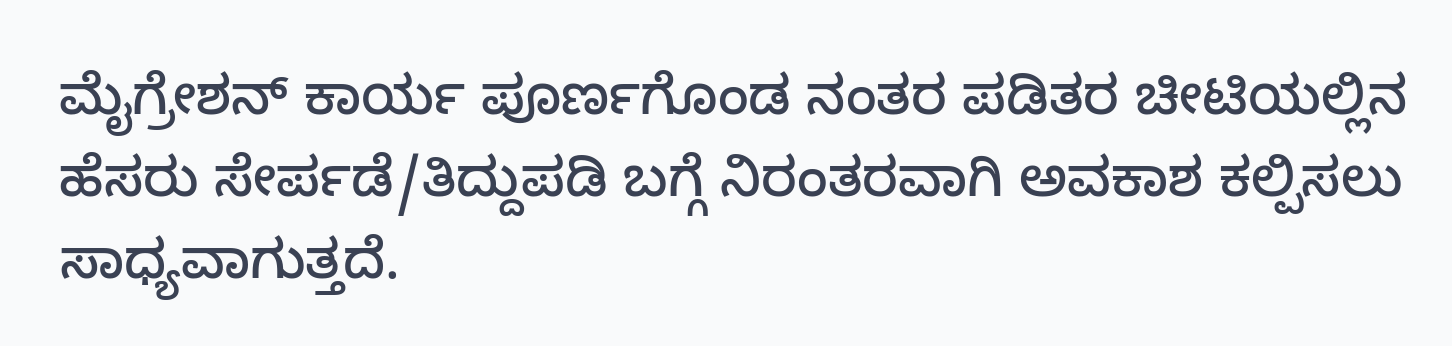ಮೈಗ್ರೇಶನ್ ಕಾರ್ಯ ಪೂರ್ಣಗೊಂಡ ನಂತರ ಪಡಿತರ ಚೀಟಿಯಲ್ಲಿನ ಹೆಸರು ಸೇರ್ಪಡೆ/ತಿದ್ದುಪಡಿ ಬಗ್ಗೆ ನಿರಂತರವಾಗಿ ಅವಕಾಶ ಕಲ್ಪಿಸಲು ಸಾಧ್ಯವಾಗುತ್ತದೆ.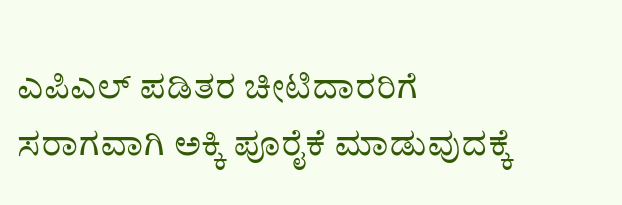ಎಪಿಎಲ್ ಪಡಿತರ ಚೀಟಿದಾರರಿಗೆ ಸರಾಗವಾಗಿ ಅಕ್ಕಿ ಪೂರೈಕೆ ಮಾಡುವುದಕ್ಕೆ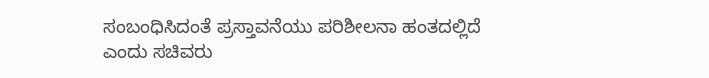ಸಂಬಂಧಿಸಿದಂತೆ ಪ್ರಸ್ತಾವನೆಯು ಪರಿಶೀಲನಾ ಹಂತದಲ್ಲಿದೆ ಎಂದು ಸಚಿವರು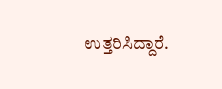ಉತ್ತರಿಸಿದ್ದಾರೆ.